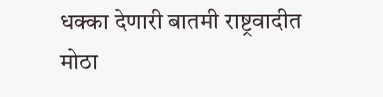धक्का देणारी बातमी राष्ट्रवादीत मोठा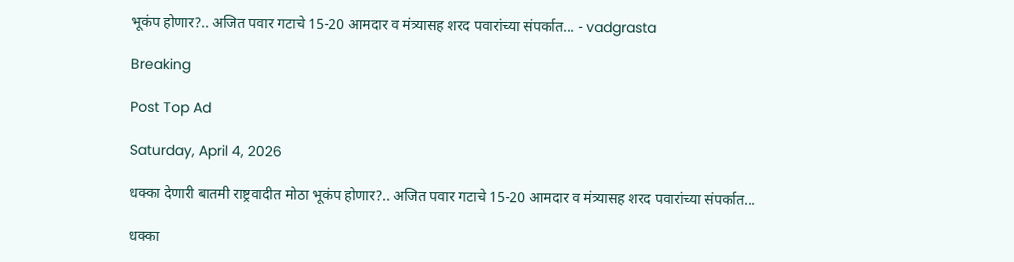भूकंप होणार?.. अजित पवार गटाचे 15-20 आमदार व मंत्र्यासह शरद पवारांच्या संपर्कात... - vadgrasta

Breaking

Post Top Ad

Saturday, April 4, 2026

धक्का देणारी बातमी राष्ट्रवादीत मोठा भूकंप होणार?.. अजित पवार गटाचे 15-20 आमदार व मंत्र्यासह शरद पवारांच्या संपर्कात...

धक्का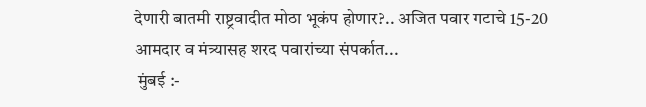देणारी बातमी राष्ट्रवादीत मोठा भूकंप होणार?.. अजित पवार गटाचे 15-20 आमदार व मंत्र्यासह शरद पवारांच्या संपर्कात...
 मुंबई :-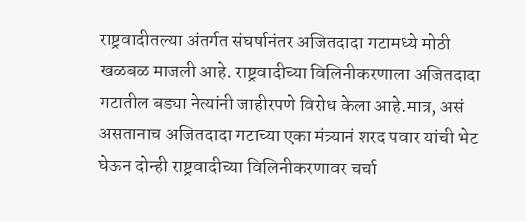राष्ट्रवादीतल्या अंतर्गत संघर्षानंतर अजितदादा गटामध्ये मोठी खळबळ माजली आहे. राष्ट्रवादीच्या विलिनीकरणाला अजितदादा
गटातील बड्या नेत्यांनी जाहीरपणे विरोध केला आहे.मात्र, असं असतानाच अजितदादा गटाच्या एका मंत्र्यानं शरद पवार यांची भेट घेऊन दोन्ही राष्ट्रवादीच्या विलिनीकरणावर चर्चा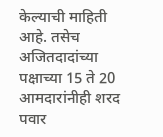केल्याची माहिती आहे. तसेच अजितदादांच्या पक्षाच्या 15 ते 20 आमदारांनीही शरद पवार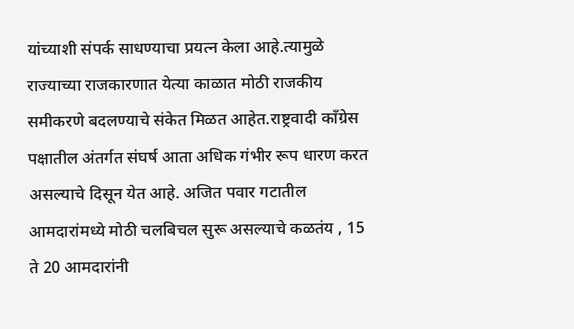यांच्याशी संपर्क साधण्याचा प्रयत्न केला आहे.त्यामुळे राज्याच्या राजकारणात येत्या काळात मोठी राजकीय समीकरणे बदलण्याचे संकेत मिळत आहेत.राष्ट्रवादी काँग्रेस पक्षातील अंतर्गत संघर्ष आता अधिक गंभीर रूप धारण करत असल्याचे दिसून येत आहे. अजित पवार गटातील आमदारांमध्ये मोठी चलबिचल सुरू असल्याचे कळतंय , 15 ते 20 आमदारांनी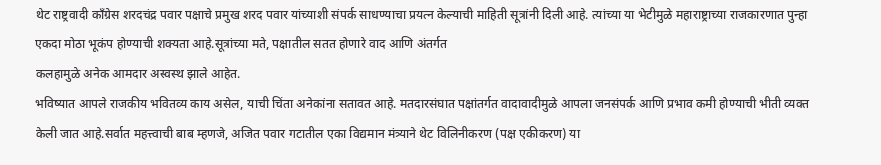थेट राष्ट्रवादी काँग्रेस शरदचंद्र पवार पक्षाचे प्रमुख शरद पवार यांच्याशी संपर्क साधण्याचा प्रयत्न केल्याची माहिती सूत्रांनी दिली आहे. त्यांच्या या भेटीमुळे महाराष्ट्राच्या राजकारणात पुन्हा एकदा मोठा भूकंप होण्याची शक्यता आहे.सूत्रांच्या मते, पक्षातील सतत होणारे वाद आणि अंतर्गत
कलहामुळे अनेक आमदार अस्वस्थ झाले आहेत.
भविष्यात आपले राजकीय भवितव्य काय असेल, याची चिंता अनेकांना सतावत आहे. मतदारसंघात पक्षांतर्गत वादावादीमुळे आपला जनसंपर्क आणि प्रभाव कमी होण्याची भीती व्यक्त केली जात आहे.सर्वात महत्त्वाची बाब म्हणजे, अजित पवार गटातील एका विद्यमान मंत्र्याने थेट विलिनीकरण (पक्ष एकीकरण) या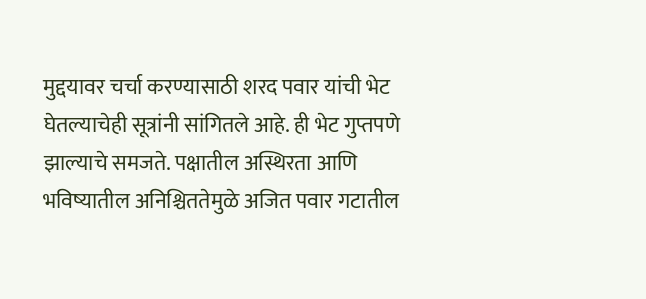मुद्दयावर चर्चा करण्यासाठी शरद पवार यांची भेट
घेतल्याचेही सूत्रांनी सांगितले आहे. ही भेट गुप्तपणे झाल्याचे समजते. पक्षातील अस्थिरता आणि भविष्यातील अनिश्चिततेमुळे अजित पवार गटातील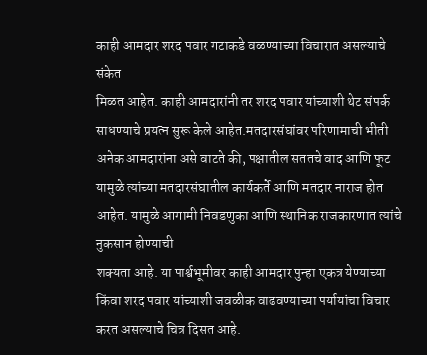काही आमदार शरद पवार गटाकडे वळण्याच्या विचारात असल्याचे संकेत
मिळत आहेत. काही आमदारांनी तर शरद पवार यांच्याशी थेट संपर्क साधण्याचे प्रयत्न सुरू केले आहेत.मतदारसंघांवर परिणामाची भीती अनेक आमदारांना असे वाटते की, पक्षातील सततचे वाद आणि फूट यामुळे त्यांच्या मतदारसंघातील कार्यकर्ते आणि मतदार नाराज होत आहेत. यामुळे आगामी निवडणुका आणि स्थानिक राजकारणात त्यांचे नुकसान होण्याची
शक्यता आहे. या पार्श्वभूमीवर काही आमदार पुन्हा एकत्र येण्याच्या किंवा शरद पवार यांच्याशी जवळीक वाढवण्याच्या पर्यायांचा विचार करत असल्याचे चित्र दिसत आहे.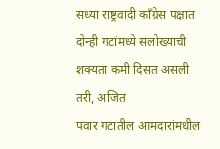सध्या राष्ट्रवादी काँग्रेस पक्षात दोन्ही गटांमध्ये सलोख्याची शक्यता कमी दिसत असली तरी, अजित
पवार गटातील आमदारांमधील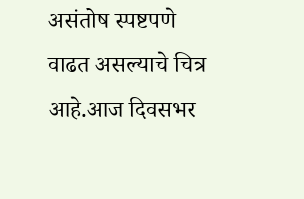असंतोष स्पष्टपणे वाढत असल्याचे चित्र आहे.आज दिवसभर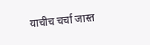याचीच चर्चा जास्त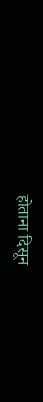होताना दिसून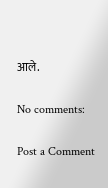आले.

No comments:

Post a Comment